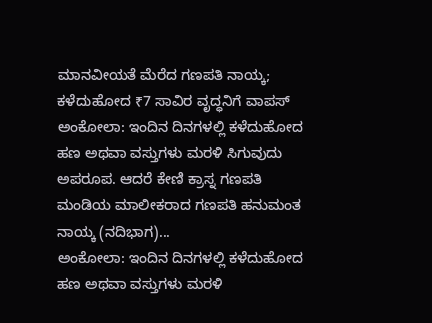ಮಾನವೀಯತೆ ಮೆರೆದ ಗಣಪತಿ ನಾಯ್ಕ; ಕಳೆದುಹೋದ ₹7 ಸಾವಿರ ವೃದ್ಧನಿಗೆ ವಾಪಸ್
ಅಂಕೋಲಾ: ಇಂದಿನ ದಿನಗಳಲ್ಲಿ ಕಳೆದುಹೋದ ಹಣ ಅಥವಾ ವಸ್ತುಗಳು ಮರಳಿ ಸಿಗುವುದು ಅಪರೂಪ. ಆದರೆ ಕೇಣಿ ಕ್ರಾಸ್ನ ಗಣಪತಿ ಮಂಡಿಯ ಮಾಲೀಕರಾದ ಗಣಪತಿ ಹನುಮಂತ ನಾಯ್ಕ (ನದಿಭಾಗ)...
ಅಂಕೋಲಾ: ಇಂದಿನ ದಿನಗಳಲ್ಲಿ ಕಳೆದುಹೋದ ಹಣ ಅಥವಾ ವಸ್ತುಗಳು ಮರಳಿ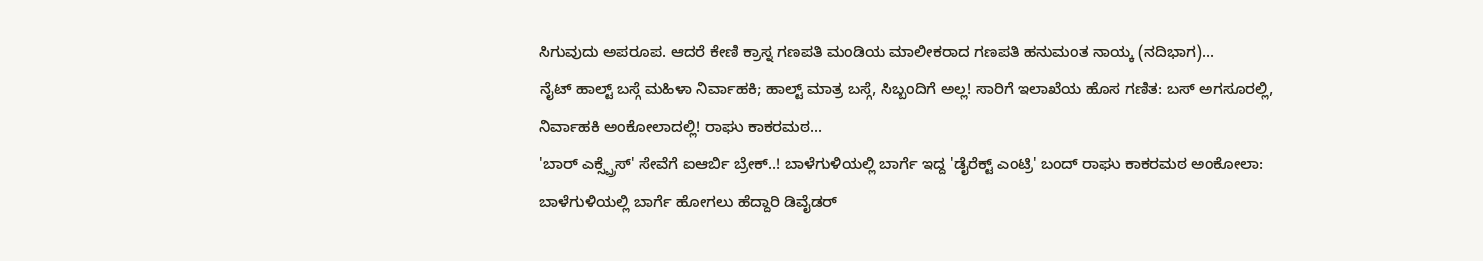ಸಿಗುವುದು ಅಪರೂಪ. ಆದರೆ ಕೇಣಿ ಕ್ರಾಸ್ನ ಗಣಪತಿ ಮಂಡಿಯ ಮಾಲೀಕರಾದ ಗಣಪತಿ ಹನುಮಂತ ನಾಯ್ಕ (ನದಿಭಾಗ)...
ನೈಟ್ ಹಾಲ್ಟ್ ಬಸ್ಗೆ ಮಹಿಳಾ ನಿರ್ವಾಹಕಿ; ಹಾಲ್ಟ್ ಮಾತ್ರ ಬಸ್ಗೆ, ಸಿಬ್ಬಂದಿಗೆ ಅಲ್ಲ! ಸಾರಿಗೆ ಇಲಾಖೆಯ ಹೊಸ ಗಣಿತ: ಬಸ್ ಅಗಸೂರಲ್ಲಿ, ನಿರ್ವಾಹಕಿ ಅಂಕೋಲಾದಲ್ಲಿ! ರಾಘು ಕಾಕರಮಠ...
'ಬಾರ್ ಎಕ್ಸ್ಪ್ರೆಸ್' ಸೇವೆಗೆ ಐಆರ್ಬಿ ಬ್ರೇಕ್..! ಬಾಳೆಗುಳಿಯಲ್ಲಿ ಬಾರ್ಗೆ ಇದ್ದ 'ಡೈರೆಕ್ಟ್ ಎಂಟ್ರಿ' ಬಂದ್ ರಾಘು ಕಾಕರಮಠ ಅಂಕೋಲಾ: ಬಾಳೆಗುಳಿಯಲ್ಲಿ ಬಾರ್ಗೆ ಹೋಗಲು ಹೆದ್ದಾರಿ ಡಿವೈಡರ್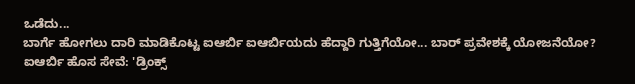ಒಡೆದು...
ಬಾರ್ಗೆ ಹೋಗಲು ದಾರಿ ಮಾಡಿಕೊಟ್ಟ ಐಆರ್ಬಿ ಐಆರ್ಬಿಯದು ಹೆದ್ದಾರಿ ಗುತ್ತಿಗೆಯೋ... ಬಾರ್ ಪ್ರವೇಶಕ್ಕೆ ಯೋಜನೆಯೋ? ಐಆರ್ಬಿ ಹೊಸ ಸೇವೆ: 'ಡ್ರಿಂಕ್ಸ್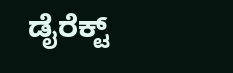ಡೈರೆಕ್ಟ್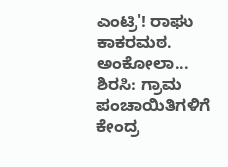ಎಂಟ್ರಿ'! ರಾಘು ಕಾಕರಮಠ. ಅಂಕೋಲಾ...
ಶಿರಸಿ: ಗ್ರಾಮ ಪಂಚಾಯಿತಿಗಳಿಗೆ ಕೇಂದ್ರ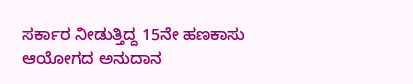ಸರ್ಕಾರ ನೀಡುತ್ತಿದ್ದ 15ನೇ ಹಣಕಾಸು ಆಯೋಗದ ಅನುದಾನ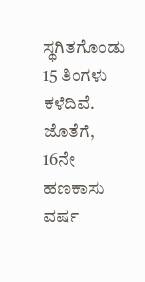ಸ್ಥಗಿತಗೊಂಡು 15 ತಿಂಗಳು ಕಳೆದಿವೆ. ಜೊತೆಗೆ, 16ನೇ ಹಣಕಾಸು ವರ್ಷ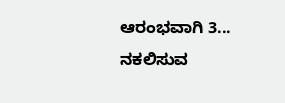ಆರಂಭವಾಗಿ 3...
ನಕಲಿಸುವ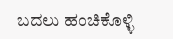ಬದಲು ಹಂಚಿಕೊಳ್ಳಿ